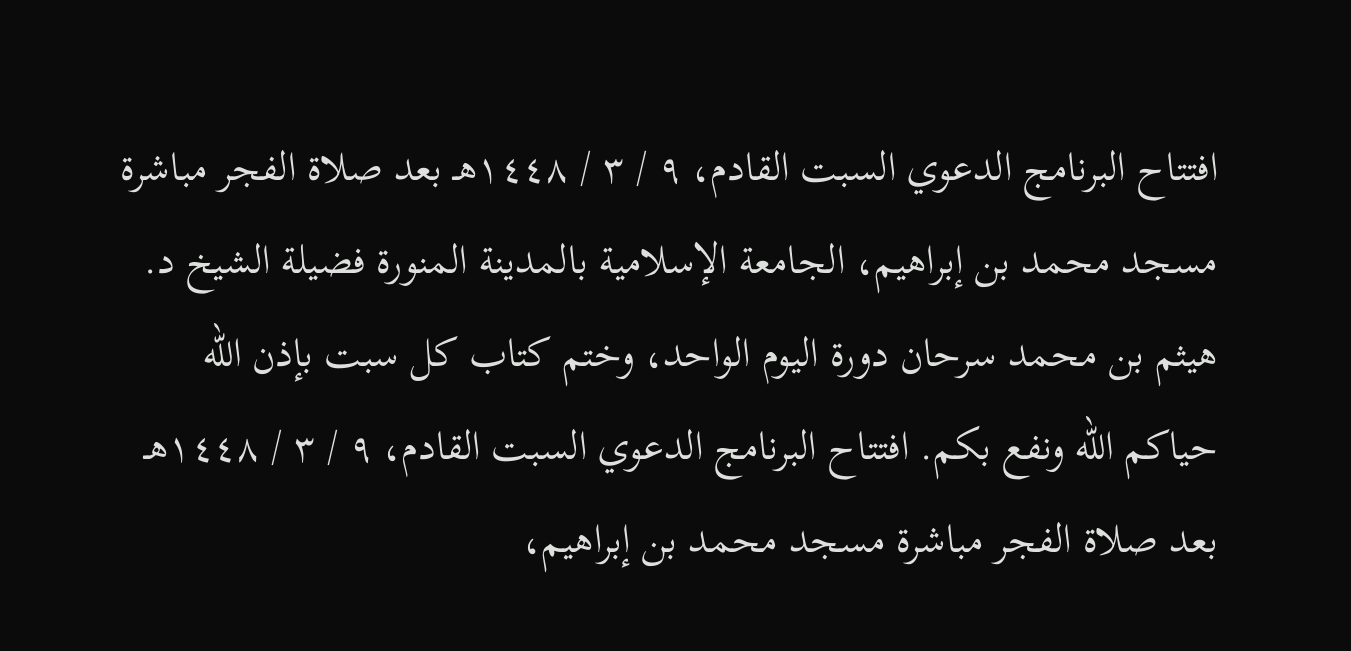افتتاح البرنامج الدعوي السبت القادم، ٩ / ٣ / ١٤٤٨هـ بعد صلاة الفجر مباشرة مسجد محمد بن إبراهيم، الجامعة الإسلامية بالمدينة المنورة فضيلة الشيخ د. هيثم بن محمد سرحان دورة اليوم الواحد، وختم كتاب كل سبت بإذن الله حياكم الله ونفع بكم. افتتاح البرنامج الدعوي السبت القادم، ٩ / ٣ / ١٤٤٨هـ بعد صلاة الفجر مباشرة مسجد محمد بن إبراهيم،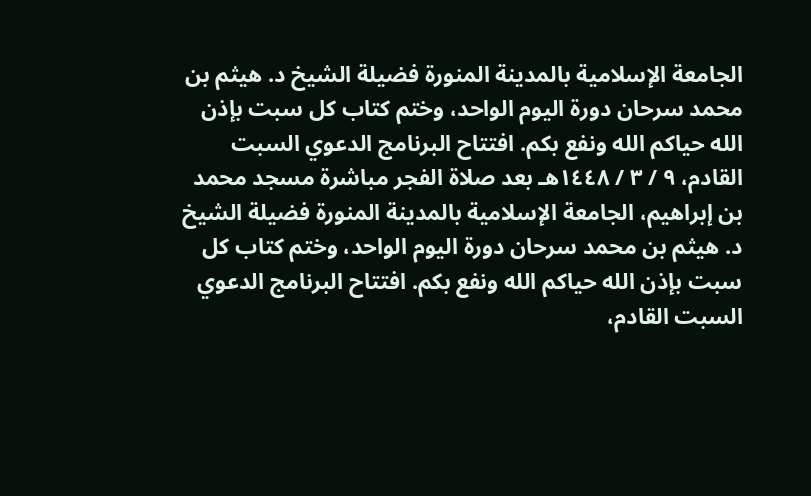الجامعة الإسلامية بالمدينة المنورة فضيلة الشيخ د. هيثم بن محمد سرحان دورة اليوم الواحد، وختم كتاب كل سبت بإذن الله حياكم الله ونفع بكم. افتتاح البرنامج الدعوي السبت القادم، ٩ / ٣ / ١٤٤٨هـ بعد صلاة الفجر مباشرة مسجد محمد بن إبراهيم، الجامعة الإسلامية بالمدينة المنورة فضيلة الشيخ د. هيثم بن محمد سرحان دورة اليوم الواحد، وختم كتاب كل سبت بإذن الله حياكم الله ونفع بكم. افتتاح البرنامج الدعوي السبت القادم،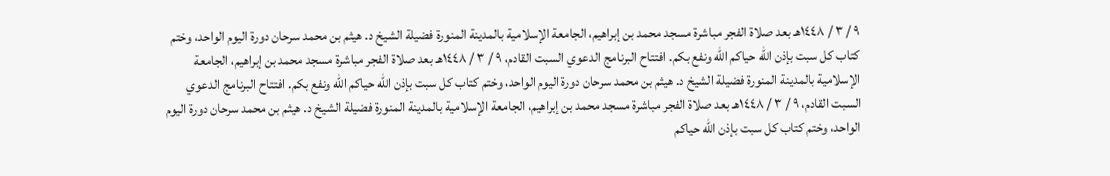٩ / ٣ / ١٤٤٨هـ بعد صلاة الفجر مباشرة مسجد محمد بن إبراهيم، الجامعة الإسلامية بالمدينة المنورة فضيلة الشيخ د. هيثم بن محمد سرحان دورة اليوم الواحد، وختم كتاب كل سبت بإذن الله حياكم الله ونفع بكم. افتتاح البرنامج الدعوي السبت القادم، ٩ / ٣ / ١٤٤٨هـ بعد صلاة الفجر مباشرة مسجد محمد بن إبراهيم، الجامعة الإسلامية بالمدينة المنورة فضيلة الشيخ د. هيثم بن محمد سرحان دورة اليوم الواحد، وختم كتاب كل سبت بإذن الله حياكم الله ونفع بكم. افتتاح البرنامج الدعوي السبت القادم، ٩ / ٣ / ١٤٤٨هـ بعد صلاة الفجر مباشرة مسجد محمد بن إبراهيم، الجامعة الإسلامية بالمدينة المنورة فضيلة الشيخ د. هيثم بن محمد سرحان دورة اليوم الواحد، وختم كتاب كل سبت بإذن الله حياكم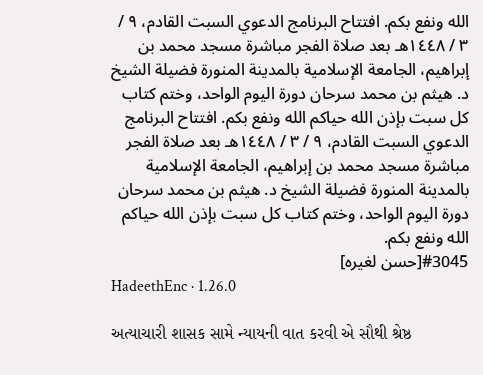الله ونفع بكم. افتتاح البرنامج الدعوي السبت القادم، ٩ / ٣ / ١٤٤٨هـ بعد صلاة الفجر مباشرة مسجد محمد بن إبراهيم، الجامعة الإسلامية بالمدينة المنورة فضيلة الشيخ د. هيثم بن محمد سرحان دورة اليوم الواحد، وختم كتاب كل سبت بإذن الله حياكم الله ونفع بكم. افتتاح البرنامج الدعوي السبت القادم، ٩ / ٣ / ١٤٤٨هـ بعد صلاة الفجر مباشرة مسجد محمد بن إبراهيم، الجامعة الإسلامية بالمدينة المنورة فضيلة الشيخ د. هيثم بن محمد سرحان دورة اليوم الواحد، وختم كتاب كل سبت بإذن الله حياكم الله ونفع بكم.
#3045[حسن لغيره]
HadeethEnc · 1.26.0

અત્યાચારી શાસક સામે ન્યાયની વાત કરવી એ સૌથી શ્રેષ્ઠ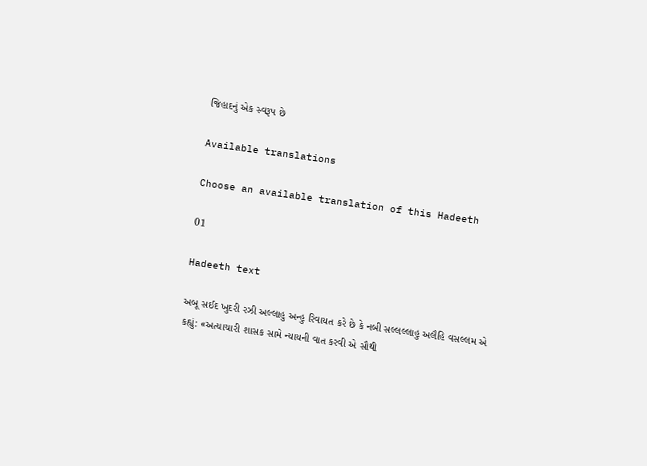જિહાદનું એક સ્વરૂપ છે

Available translations

Choose an available translation of this Hadeeth

01

Hadeeth text

અબૂ સઈદ ખુદરી રઝી અલ્લાહુ અન્હુ રિવાયત કરે છે કે નબી સલ્લલ્લાહુ અલૈહિ વસલ્લમ એ કહ્યું: «અત્યાચારી શાસક સામે ન્યાયની વાત કરવી એ સૌથી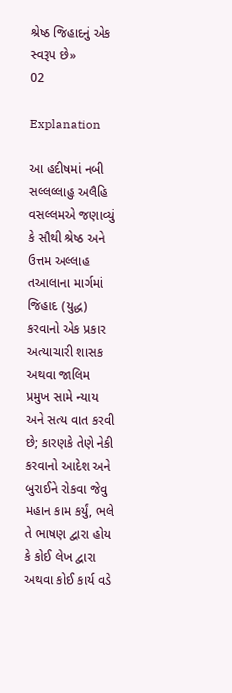શ્રેષ્ઠ જિહાદનું એક સ્વરૂપ છે»
02

Explanation

આ હદીષમાં નબી સલ્લલ્લાહુ અલૈહિ વસલ્લમએ જણાવ્યું કે સૌથી શ્રેષ્ઠ અને ઉત્તમ અલ્લાહ તઆલાના માર્ગમાં જિહાદ (યુદ્ધ) કરવાનો એક પ્રકાર અત્યાચારી શાસક અથવા જાલિમ પ્રમુખ સામે ન્યાય અને સત્ય વાત કરવી છે; કારણકે તેણે નેકી કરવાનો આદેશ અને બુરાઈને રોકવા જેવુ મહાન કામ કર્યું, ભલે તે ભાષણ દ્વારા હોય કે કોઈ લેખ દ્વારા અથવા કોઈ કાર્ય વડે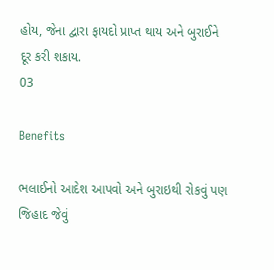હોય, જેના દ્વારા ફાયદો પ્રાપ્ત થાય અને બુરાઈને દૂર કરી શકાય.
03

Benefits

ભલાઈનો આદેશ આપવો અને બુરાઇથી રોકવું પણ જિહાદ જેવું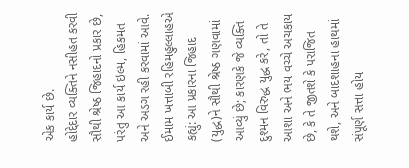એક કાર્ય છે.
હોદ્દેદાર વ્યક્તિને નસીહત કરવી સૌથી શ્રેષ્ઠ જિહાદનો પ્રકાર છે, પરંતુ આ કાર્ય ઇલ્મ, હિકમત અને અડગ રહી કરવામાં આવે.
ઈમામ ખત્તાબી રહિમહુલ્લાહએ કહ્યું: આ પ્રકારના જિહાદ (યુદ્ધ)ને સૌથી શ્રેષ્ઠ ગણવામાં આવ્યું છે; કારણકે જે વ્યક્તિ દુશ્મન વિરુદ્ધ યુદ્ધ કરે, તો તે આશા અને ભય વચ્ચે અચકાય છે, કે તે જીતશે કે પરાજિત થશે, અને બાદશાહના હાથમાં સંપૂર્ણ સત્તા હોય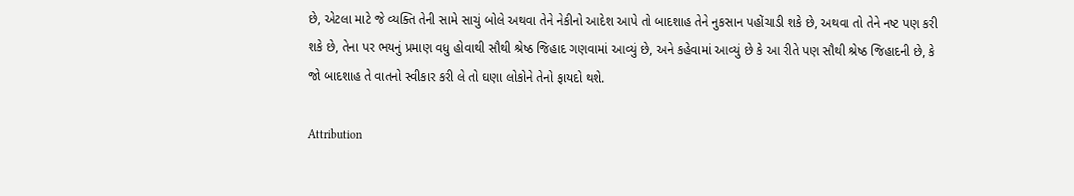છે, એટલા માટે જે વ્યક્તિ તેની સામે સાચું બોલે અથવા તેને નેકીનો આદેશ આપે તો બાદશાહ તેને નુકસાન પહોંચાડી શકે છે, અથવા તો તેને નષ્ટ પણ કરી શકે છે, તેના પર ભયનું પ્રમાણ વધુ હોવાથી સૌથી શ્રેષ્ઠ જિહાદ ગણવામાં આવ્યું છે, અને કહેવામાં આવ્યું છે કે આ રીતે પણ સૌથી શ્રેષ્ઠ જિહાદની છે, કે જો બાદશાહ તે વાતનો સ્વીકાર કરી લે તો ઘણા લોકોને તેનો ફાયદો થશે.

Attribution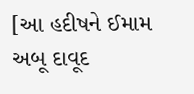[આ હદીષને ઈમામ અબૂ દાવૂદ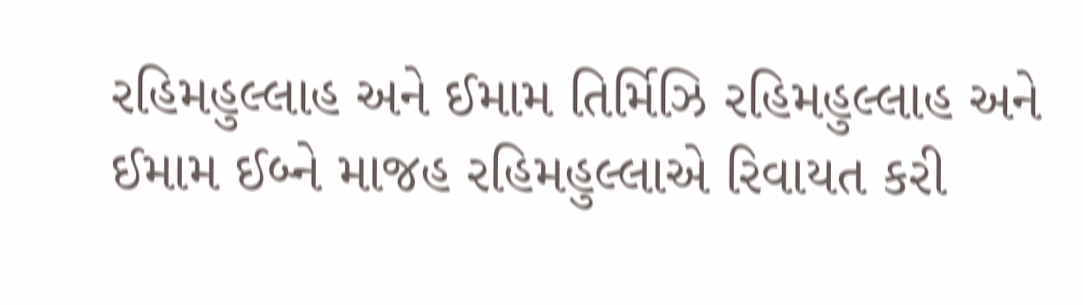રહિમહુલ્લાહ અને ઈમામ તિર્મિઝિ રહિમહુલ્લાહ અને ઈમામ ઈબ્ને માજહ રહિમહુલ્લાએ રિવાયત કરી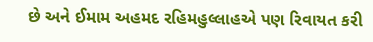છે અને ઈમામ અહમદ રહિમહુલ્લાહએ પણ રિવાયત કરી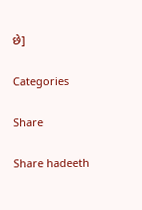છે]

Categories

Share

Share hadeeth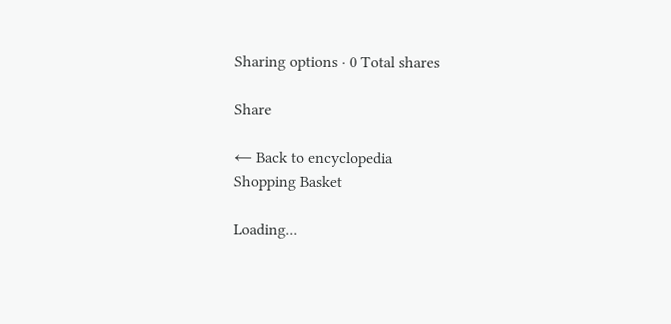Sharing options · 0 Total shares

Share

← Back to encyclopedia
Shopping Basket

Loading...